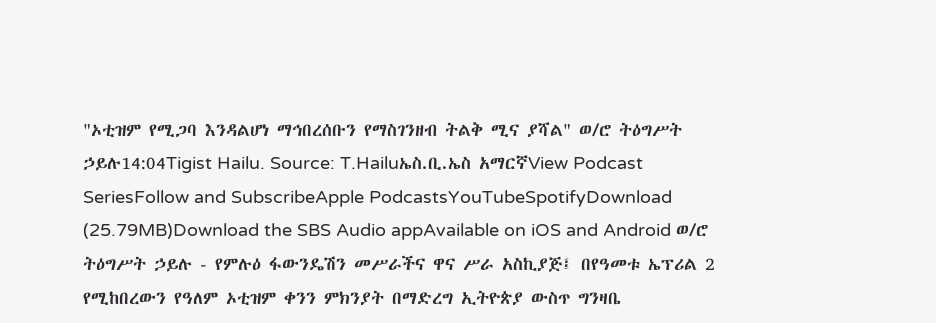"ኦቲዝም የሚጋባ እንዳልሆነ ማኅበረሰቡን የማስገንዘብ ትልቅ ሚና ያሻል" ወ/ሮ ትዕግሥት ኃይሉ14:04Tigist Hailu. Source: T.Hailuኤስ.ቢ.ኤስ አማርኛView Podcast SeriesFollow and SubscribeApple PodcastsYouTubeSpotifyDownload (25.79MB)Download the SBS Audio appAvailable on iOS and Android ወ/ሮ ትዕግሥት ኃይሉ - የምሉዕ ፋውንዴሽን መሥራችና ዋና ሥራ አስኪያጅ፤ በየዓመቱ ኤፕሪል 2 የሚከበረውን የዓለም ኦቲዝም ቀንን ምክንያት በማድረግ ኢትዮጵያ ውስጥ ግንዛቤ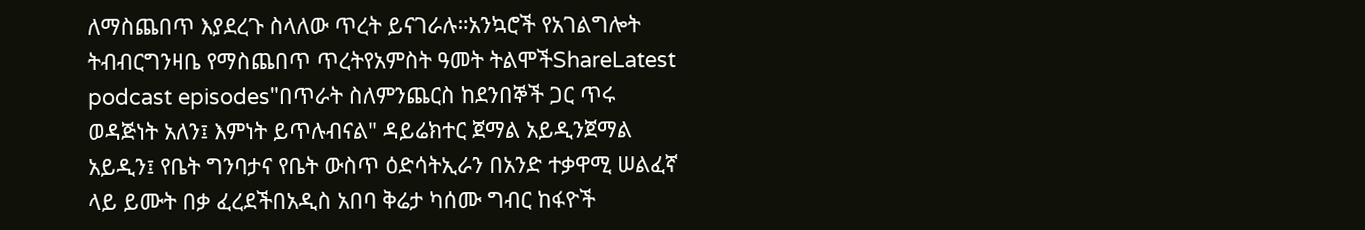ለማስጨበጥ እያደረጉ ስላለው ጥረት ይናገራሉ።አንኳሮች የአገልግሎት ትብብርግንዛቤ የማስጨበጥ ጥረትየአምስት ዓመት ትልሞችShareLatest podcast episodes"በጥራት ስለምንጨርስ ከደንበኞች ጋር ጥሩ ወዳጅነት አለን፤ እምነት ይጥሉብናል" ዳይሬክተር ጀማል አይዲንጀማል አይዲን፤ የቤት ግንባታና የቤት ውስጥ ዕድሳትኢራን በአንድ ተቃዋሚ ሠልፈኛ ላይ ይሙት በቃ ፈረደችበአዲስ አበባ ቅሬታ ካሰሙ ግብር ከፋዮች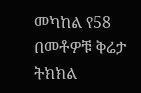መካከል የ58 በመቶዎቹ ቅሬታ ትክክል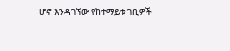ሆኖ እንዳገኘው የከተማይቱ ገቢዎች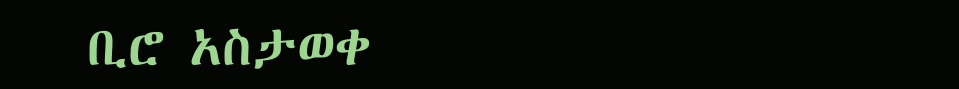ቢሮ አስታወቀ